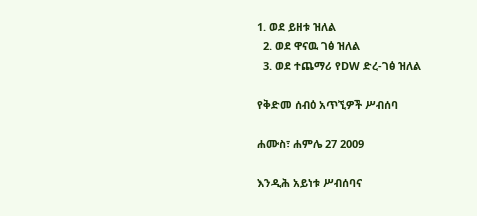1. ወደ ይዘቱ ዝለል
  2. ወደ ዋናዉ ገፅ ዝለል
  3. ወደ ተጨማሪ የDW ድረ-ገፅ ዝለል

የቅድመ ሰብዕ አጥኚዎች ሥብሰባ

ሐሙስ፣ ሐምሌ 27 2009

እንዲሕ አይነቱ ሥብሰባና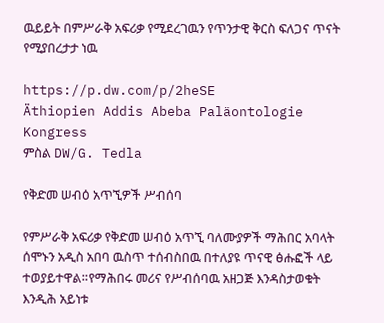ዉይይት በምሥራቅ አፍሪቃ የሚደረገዉን የጥንታዊ ቅርስ ፍለጋና ጥናት የሚያበረታታ ነዉ

https://p.dw.com/p/2heSE
Äthiopien Addis Abeba Paläontologie Kongress
ምስል DW/G. Tedla

የቅድመ ሠብዕ አጥኚዎች ሥብሰባ

የምሥራቅ አፍሪቃ የቅድመ ሠብዕ አጥኚ ባለሙያዎች ማሕበር አባላት ሰሞኑን አዲስ አበባ ዉስጥ ተሰብስበዉ በተለያዩ ጥናዊ ፅሑፎች ላይ ተወያይተዋል።የማሕበሩ መሪና የሥብሰባዉ አዘጋጅ እንዳስታወቁት እንዲሕ አይነቱ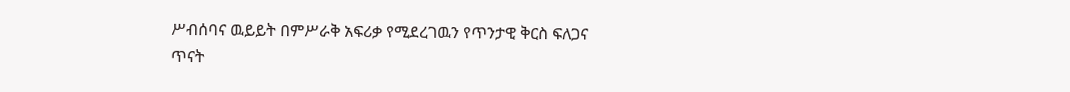ሥብሰባና ዉይይት በምሥራቅ አፍሪቃ የሚደረገዉን የጥንታዊ ቅርስ ፍለጋና ጥናት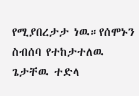የሚያበረታታ ነዉ።የሰሞኑን  ስብሰባ የተከታተለዉ ጌታቸዉ ተድላ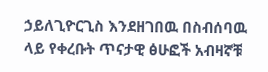ኃይለጊዮርጊስ እንደዘገበዉ በስብሰባዉ ላይ የቀረቡት ጥናታዊ ፅሁፎች አብዛኛቹ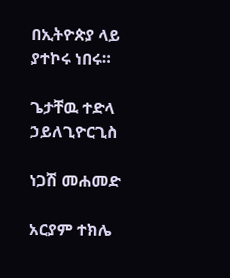በኢትዮጵያ ላይ ያተኮሩ ነበሩ።

ጌታቸዉ ተድላ ኃይለጊዮርጊስ

ነጋሽ መሐመድ

አርያም ተክሌ